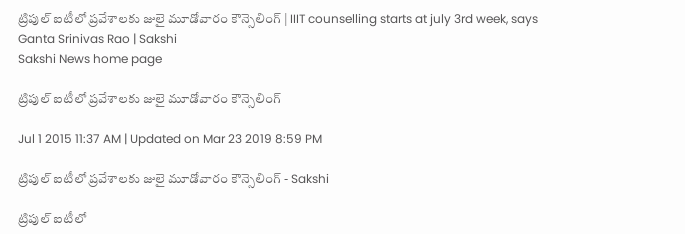ట్రిపుల్ ఐటీలో ప్రవేశాలకు జులై మూడోవారం కౌన్సెలింగ్ | IIIT counselling starts at july 3rd week, says Ganta Srinivas Rao | Sakshi
Sakshi News home page

ట్రిపుల్ ఐటీలో ప్రవేశాలకు జులై మూడోవారం కౌన్సెలింగ్

Jul 1 2015 11:37 AM | Updated on Mar 23 2019 8:59 PM

ట్రిపుల్ ఐటీలో ప్రవేశాలకు జులై మూడోవారం కౌన్సెలింగ్ - Sakshi

ట్రిపుల్ ఐటీలో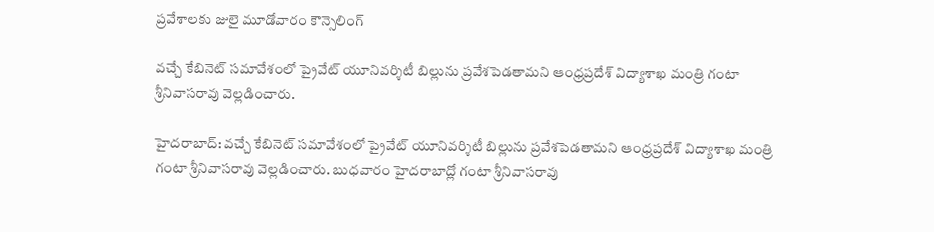ప్రవేశాలకు జులై మూడోవారం కౌన్సెలింగ్

వచ్చే కేబినెట్ సమావేశంలో ప్రైవేట్ యూనివర్శిటీ బిల్లును ప్రవేశపెడతామని ఆంధ్రప్రదేశ్ విద్యాశాఖ మంత్రి గంటా శ్రీనివాసరావు వెల్లడించారు.

హైదరాబాద్: వచ్చే కేబినెట్ సమావేశంలో ప్రైవేట్ యూనివర్శిటీ బిల్లును ప్రవేశపెడతామని ఆంధ్రప్రదేశ్ విద్యాశాఖ మంత్రి గంటా శ్రీనివాసరావు వెల్లడించారు. బుధవారం హైదరాబాద్లో గంటా శ్రీనివాసరావు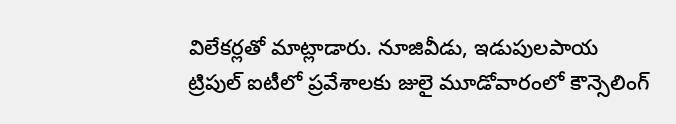విలేకర్లతో మాట్లాడారు. నూజివీడు, ఇడుపులపాయ ట్రిపుల్ ఐటీలో ప్రవేశాలకు జులై మూడోవారంలో కౌన్సెలింగ్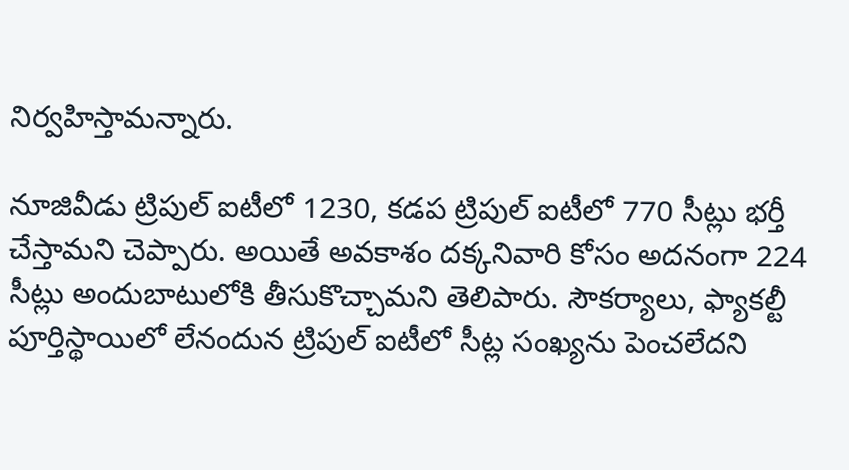నిర్వహిస్తామన్నారు.

నూజివీడు ట్రిపుల్ ఐటీలో 1230, కడప ట్రిపుల్ ఐటీలో 770 సీట్లు భర్తీ చేస్తామని చెప్పారు. అయితే అవకాశం దక్కనివారి కోసం అదనంగా 224 సీట్లు అందుబాటులోకి తీసుకొచ్చామని తెలిపారు. సౌకర్యాలు, ఫ్యాకల్టీ పూర్తిస్థాయిలో లేనందున ట్రిపుల్ ఐటీలో సీట్ల సంఖ్యను పెంచలేదని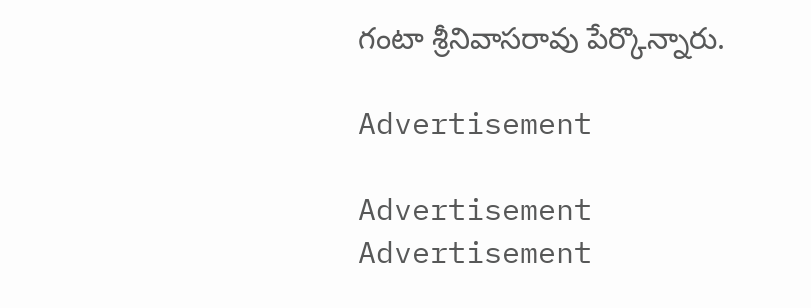గంటా శ్రీనివాసరావు పేర్కొన్నారు.

Advertisement

Advertisement
Advertisement